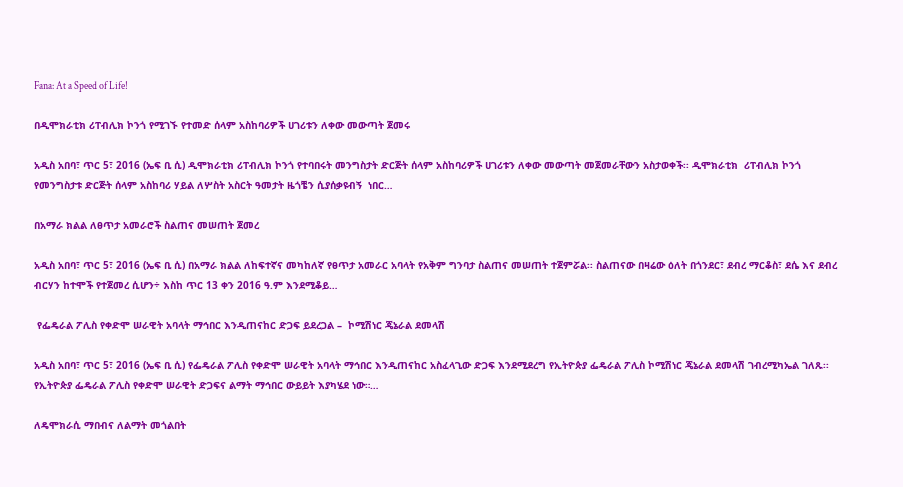Fana: At a Speed of Life!

በዲሞክራቲክ ሪፐብሊክ ኮንጎ የሚገኙ የተመድ ሰላም አስከባሪዎች ሀገሪቱን ለቀው መውጣት ጀመሩ

አዲስ አበባ፣ ጥር 5፣ 2016 (ኤፍ ቢ ሲ) ዲሞክራቲክ ሪፐብሊክ ኮንጎ የተባበሩት መንግስታት ድርጅት ሰላም አስከባሪዎች ሀገሪቱን ለቀው መውጣት መጀመራቸውን አስታወቀች፡፡ ዲሞክራቲክ  ሪፐብሊክ ኮንጎ የመንግስታቱ ድርጅት ሰላም አስከባሪ ሃይል ለሦስት አስርት ዓመታት ዜጎቼን ሲያሰቃዩብኝ  ነበር…

በአማራ ክልል ለፀጥታ አመራሮች ስልጠና መሠጠት ጀመረ

አዲስ አበባ፣ ጥር 5፣ 2016 (ኤፍ ቢ ሲ) በአማራ ክልል ለከፍተኛና መካከለኛ የፀጥታ አመራር አባላት የአቅም ግንባታ ስልጠና መሠጠት ተጀምሯል፡፡ ስልጠናው በዛሬው ዕለት በጎንደር፣ ደብረ ማርቆስ፣ ደሴ እና ደብረ ብርሃን ከተሞች የተጀመረ ሲሆን÷ እስከ ጥር 13 ቀን 2016 ዓ.ም እንደሚቆይ…

 የፌዴራል ፖሊስ የቀድሞ ሠራዊት አባላት ማኅበር እንዲጠናከር ድጋፍ ይደረጋል –  ኮሚሽነር ጄኔራል ደመላሽ

አዲስ አበባ፣ ጥር 5፣ 2016 (ኤፍ ቢ ሲ) የፌዴራል ፖሊስ የቀድሞ ሠራዊት አባላት ማኅበር እንዲጠናከር አስፈላጊው ድጋፍ እንደሚደረግ የኢትዮጵያ ፌዴራል ፖሊስ ኮሚሽነር ጄኔራል ደመላሽ ገብረሚካኤል ገለጹ፡፡ የኢትዮጵያ ፌዴራል ፖሊስ የቀድሞ ሠራዊት ድጋፍና ልማት ማኅበር ውይይት እያካሄደ ነው።…

ለዴሞክራሲ ማበብና ለልማት መጎልበት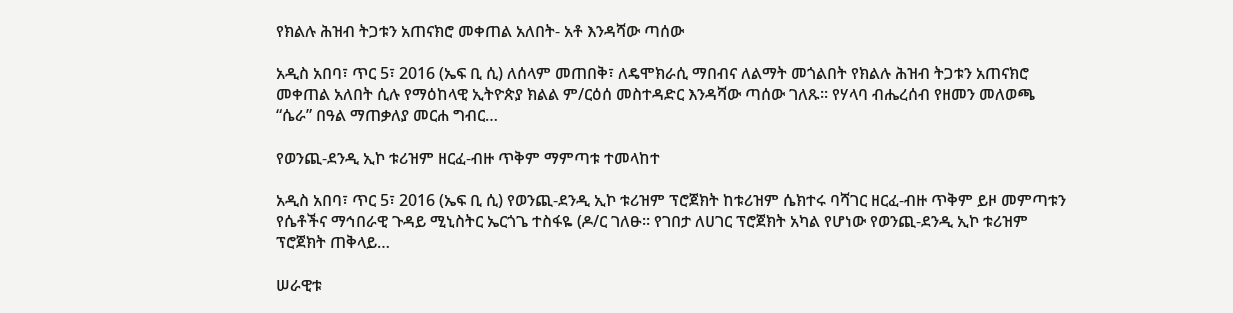የክልሉ ሕዝብ ትጋቱን አጠናክሮ መቀጠል አለበት- አቶ እንዳሻው ጣሰው

አዲስ አበባ፣ ጥር 5፣ 2016 (ኤፍ ቢ ሲ) ለሰላም መጠበቅ፣ ለዴሞክራሲ ማበብና ለልማት መጎልበት የክልሉ ሕዝብ ትጋቱን አጠናክሮ መቀጠል አለበት ሲሉ የማዕከላዊ ኢትዮጵያ ክልል ም/ርዕሰ መስተዳድር እንዳሻው ጣሰው ገለጹ፡፡ የሃላባ ብሔረሰብ የዘመን መለወጫ “ሴራ” በዓል ማጠቃለያ መርሐ ግብር…

የወንጪ-ደንዲ ኢኮ ቱሪዝም ዘርፈ-ብዙ ጥቅም ማምጣቱ ተመላከተ

አዲስ አበባ፣ ጥር 5፣ 2016 (ኤፍ ቢ ሲ) የወንጪ-ደንዲ ኢኮ ቱሪዝም ፕሮጀክት ከቱሪዝም ሴክተሩ ባሻገር ዘርፈ-ብዙ ጥቅም ይዞ መምጣቱን የሴቶችና ማኅበራዊ ጉዳይ ሚኒስትር ኤርጎጌ ተስፋዬ (ዶ/ር ገለፁ፡፡ የገበታ ለሀገር ፕሮጀክት አካል የሆነው የወንጪ-ደንዲ ኢኮ ቱሪዝም ፕሮጀክት ጠቅላይ…

ሠራዊቱ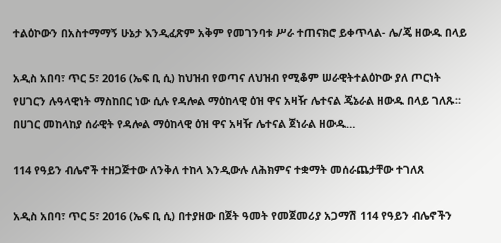ተልዕኮውን በአስተማማኝ ሁኔታ እንዲፈጽም አቅም የመገንባቱ ሥራ ተጠናክሮ ይቀጥላል- ሌ/ጄ ዘውዱ በላይ

አዲስ አበባ፣ ጥር 5፣ 2016 (ኤፍ ቢ ሲ) ከህዝብ የወጣና ለህዝብ የሚቆም ሠራዊትተልዕኮው ያለ ጦርነት የሀገርን ሉዓላዊነት ማስከበር ነው ሲሉ የዳሎል ማዕከላዊ ዕዝ ዋና አዛዥ ሌተናል ጄኔራል ዘውዱ በላይ ገለጹ። በሀገር መከላከያ ሰራዊት የዳሎል ማዕከላዊ ዕዝ ዋና አዛዥ ሌተናል ጀነራል ዘውዱ…

114 የዓይን ብሌኖች ተዘጋጅተው ለንቅለ ተከላ እንዲውሉ ለሕክምና ተቋማት መሰራጨታቸው ተገለጸ

አዲስ አበባ፣ ጥር 5፣ 2016 (ኤፍ ቢ ሲ) በተያዘው በጀት ዓመት የመጀመሪያ አጋማሽ 114 የዓይን ብሌኖችን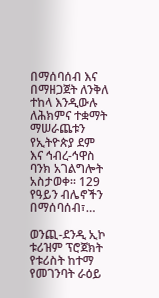በማሰባሰብ እና በማዘጋጀት ለንቅለ ተከላ እንዲውሉ ለሕክምና ተቋማት ማሠራጨቱን የኢትዮጵያ ደም እና ኅብረ-ኅዋስ ባንክ አገልግሎት አስታወቀ፡፡ 129 የዓይን ብሌኖችን በማሰባሰብ፣…

ወንጪ-ደንዲ ኢኮ ቱሪዝም ፕሮጀክት የቱሪስት ከተማ የመገንባት ራዕይ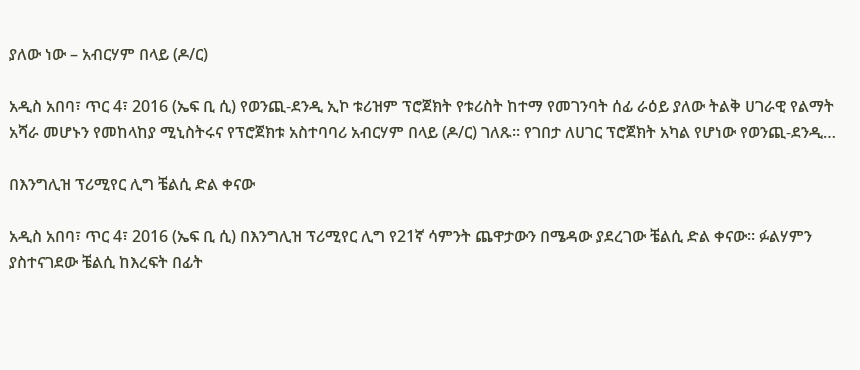ያለው ነው – አብርሃም በላይ (ዶ/ር)

አዲስ አበባ፣ ጥር 4፣ 2016 (ኤፍ ቢ ሲ) የወንጪ-ደንዲ ኢኮ ቱሪዝም ፕሮጀክት የቱሪስት ከተማ የመገንባት ሰፊ ራዕይ ያለው ትልቅ ሀገራዊ የልማት አሻራ መሆኑን የመከላከያ ሚኒስትሩና የፕሮጀክቱ አስተባባሪ አብርሃም በላይ (ዶ/ር) ገለጹ። የገበታ ለሀገር ፕሮጀክት አካል የሆነው የወንጪ-ደንዲ…

በእንግሊዝ ፕሪሚየር ሊግ ቼልሲ ድል ቀናው

አዲስ አበባ፣ ጥር 4፣ 2016 (ኤፍ ቢ ሲ) በእንግሊዝ ፕሪሚየር ሊግ የ21ኛ ሳምንት ጨዋታውን በሜዳው ያደረገው ቼልሲ ድል ቀናው። ፉልሃምን ያስተናገደው ቼልሲ ከእረፍት በፊት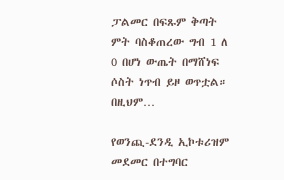ፓልመር በፍጹም ቅጣት ምት ባስቆጠረው ግብ 1 ለ 0 በሆነ ውጤት በማሸነፍ ሶስት ነጥብ ይዞ ወጥቷል። በዚህም…

የወንጪ-ደንዲ ኢኮቱሪዝም መደመር በተግባር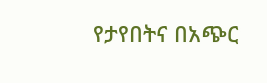የታየበትና በአጭር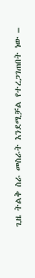ጊዜ ትልቅ ስራ መስራት እንደሚቻል የተረጋገጠበት ነው –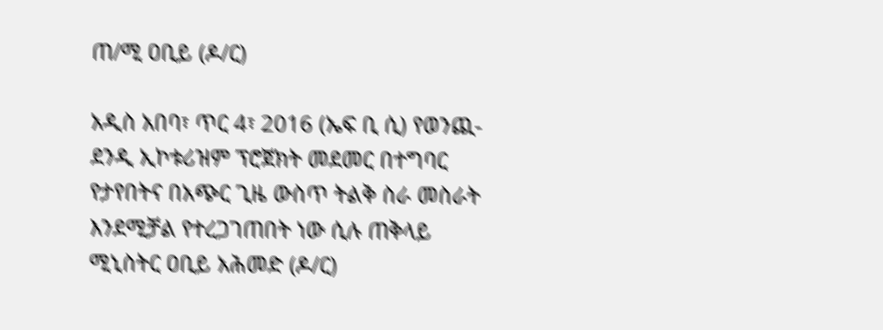ጠ/ሚ ዐቢይ (ዶ/ር)

አዲስ አበባ፣ ጥር 4፣ 2016 (ኤፍ ቢ ሲ) የወንጪ-ደንዲ ኢኮቱሪዝም ፕሮጀክት መደመር በተግባር የታየበትና በአጭር ጊዜ ውስጥ ትልቅ ስራ መስራት እንደሚቻል የተረጋገጠበት ነው ሲሉ ጠቅላይ ሚኒስትር ዐቢይ አሕመድ (ዶ/ር)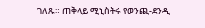ገለጹ። ጠቅላይ ሚኒስትሩ የወንጪ-ደንዲ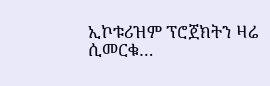ኢኮቱሪዝም ፕሮጀክትን ዛሬ ሲመርቁ…